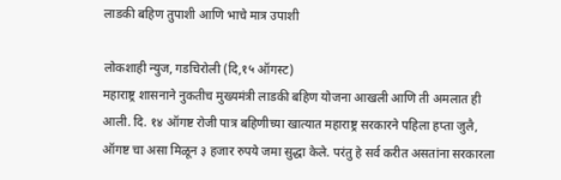लाडकी बहिण तुपाशी आणि भाचे मात्र उपाशी

लोकशाही न्युज, गडचिरोली (दि,१५ ऑगस्ट)
महाराष्ट्र शासनाने नुकतीच मुख्यमंत्री लाडकी बहिण योजना आखली आणि ती अमलात ही आली. दि. १४ ऑगष्ट रोजी पात्र बहिणीच्या खात्यात महाराष्ट्र सरकारने पहिला हप्ता जुलै, ऑगष्ट चा असा मिळून ३ हजार रुपये जमा सुद्धा केले. परंतु हे सर्व करीत असतांना सरकारला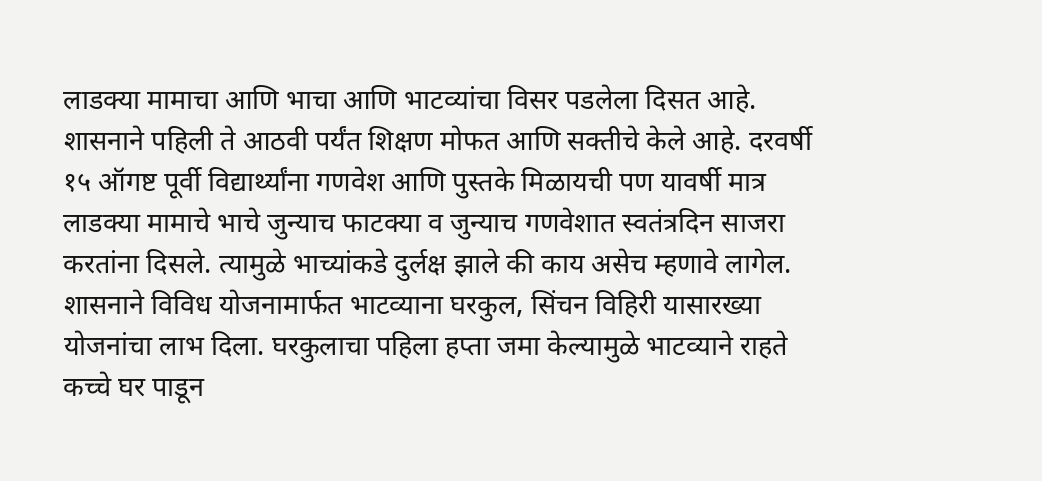लाडक्या मामाचा आणि भाचा आणि भाटव्यांचा विसर पडलेला दिसत आहे.
शासनाने पहिली ते आठवी पर्यंत शिक्षण मोफत आणि सक्तीचे केले आहे. दरवर्षी १५ ऑगष्ट पूर्वी विद्यार्थ्यांना गणवेश आणि पुस्तके मिळायची पण यावर्षी मात्र लाडक्या मामाचे भाचे जुन्याच फाटक्या व जुन्याच गणवेशात स्वतंत्रदिन साजरा करतांना दिसले. त्यामुळे भाच्यांकडे दुर्लक्ष झाले की काय असेच म्हणावे लागेल.
शासनाने विविध योजनामार्फत भाटव्याना घरकुल, सिंचन विहिरी यासारख्या योजनांचा लाभ दिला. घरकुलाचा पहिला हप्ता जमा केल्यामुळे भाटव्याने राहते कच्चे घर पाडून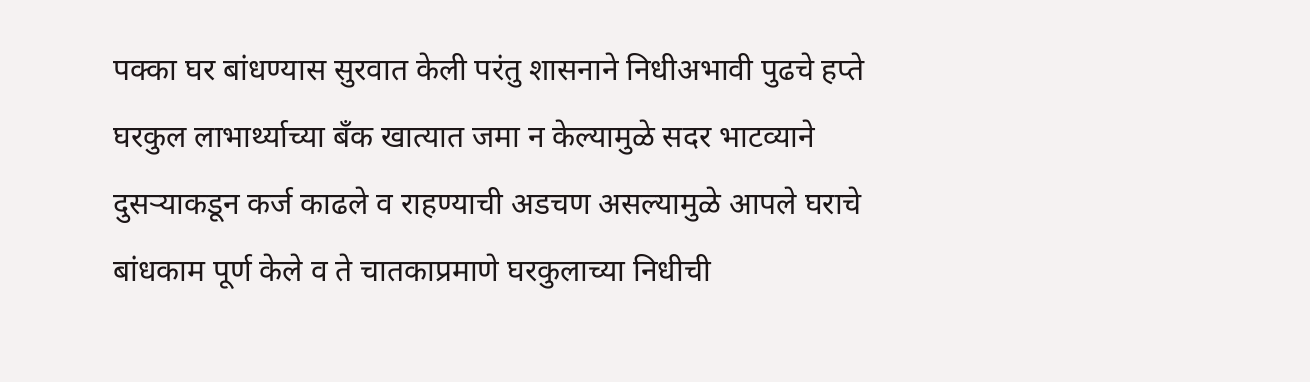पक्का घर बांधण्यास सुरवात केली परंतु शासनाने निधीअभावी पुढचे हप्ते घरकुल लाभार्थ्याच्या बँक खात्यात जमा न केल्यामुळे सदर भाटव्याने दुसऱ्याकडून कर्ज काढले व राहण्याची अडचण असल्यामुळे आपले घराचे बांधकाम पूर्ण केले व ते चातकाप्रमाणे घरकुलाच्या निधीची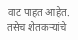वाट पाहत आहेत. तसेच शेतकऱ्यांचे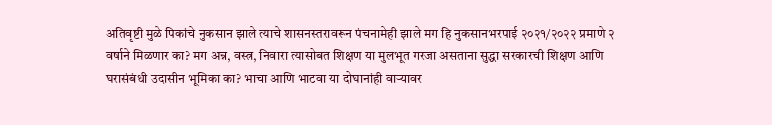अतिवृष्टी मुळे पिकांचे नुकसान झाले त्याचे शासनस्तरावरून पंचनामेही झाले मग हि नुकसानभरपाई २०२१/२०२२ प्रमाणे २ वर्षाने मिळणार का? मग अन्न, वस्त्र, निवारा त्यासोबत शिक्षण या मुलभूत गरजा असताना सुद्धा सरकारची शिक्षण आणि घरासंबंधी उदासीन भूमिका का? भाचा आणि भाटवा या दोघानांही वाऱ्यावर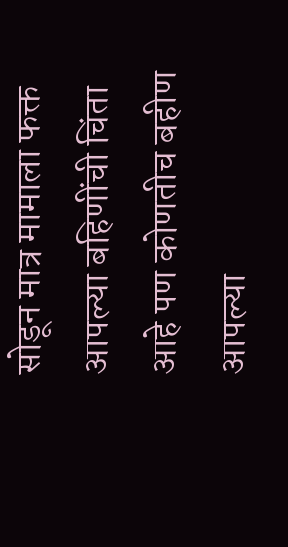सोडून मात्र मामाला फक्त आपल्या बहिणींची चिंता आहे पण कोणतीच बहीण आपल्या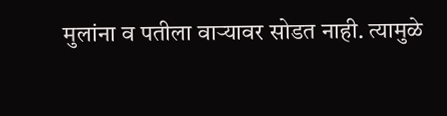मुलांना व पतीला वाऱ्यावर सोडत नाही. त्यामुळे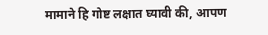मामाने हि गोष्ट लक्षात घ्यावी की, आपण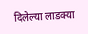दिलेल्या लाडक्या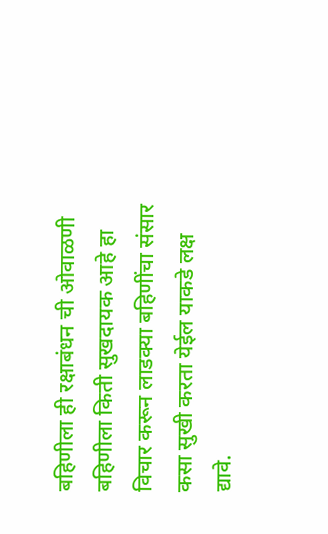बहिणीला ही रक्षाबंधन ची ओवाळणी बहिणीला किती सुखदायक आहे हा विचार करून लाडक्या बहिणींचा संसार कसा सुखी करता येईल याकडे लक्ष द्यावे.